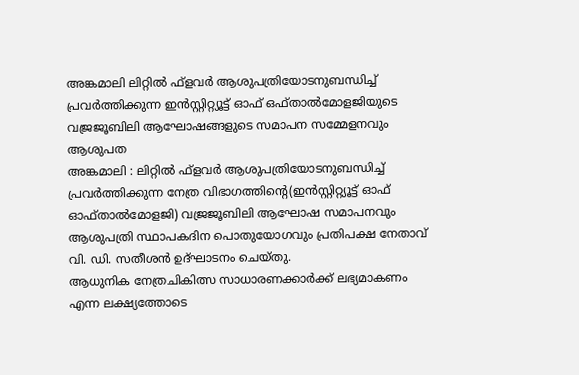അങ്കമാലി ലിറ്റിൽ ഫ്ളവർ ആശുപത്രിയോടനുബന്ധിച്ച് പ്രവർത്തിക്കുന്ന ഇൻസ്റ്റിറ്റ്യൂട്ട് ഓഫ് ഒഫ്താൽമോളജിയുടെ വജ്രജൂബിലി ആഘോഷങ്ങളുടെ സമാപന സമ്മേളനവും ആശുപത
അങ്കമാലി : ലിറ്റിൽ ഫ്ളവർ ആശുപത്രിയോടനുബന്ധിച്ച് പ്രവർത്തിക്കുന്ന നേത്ര വിഭാഗത്തിന്റെ(ഇൻസ്റ്റിറ്റ്യൂട്ട് ഓഫ് ഓഫ്താൽമോളജി) വജ്രജൂബിലി ആഘോഷ സമാപനവും ആശുപത്രി സ്ഥാപകദിന പൊതുയോഗവും പ്രതിപക്ഷ നേതാവ് വി. ഡി. സതീശൻ ഉദ്ഘാടനം ചെയ്തു.
ആധുനിക നേത്രചികിത്സ സാധാരണക്കാർക്ക് ലഭ്യമാകണം എന്ന ലക്ഷ്യത്തോടെ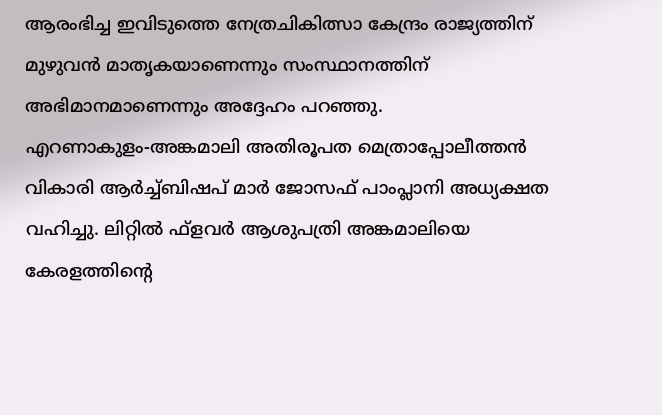ആരംഭിച്ച ഇവിടുത്തെ നേത്രചികിത്സാ കേന്ദ്രം രാജ്യത്തിന് മുഴുവൻ മാതൃകയാണെന്നും സംസ്ഥാനത്തിന് അഭിമാനമാണെന്നും അദ്ദേഹം പറഞ്ഞു.
എറണാകുളം-അങ്കമാലി അതിരൂപത മെത്രാപ്പോലീത്തൻ വികാരി ആർച്ച്ബിഷപ് മാർ ജോസഫ് പാംപ്ലാനി അധ്യക്ഷത വഹിച്ചു. ലിറ്റിൽ ഫ്ളവർ ആശുപത്രി അങ്കമാലിയെ കേരളത്തിന്റെ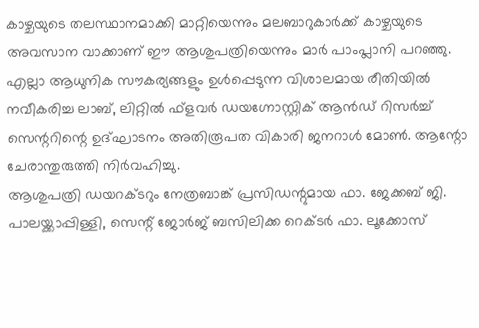കാഴ്ചയുടെ തലസ്ഥാനമാക്കി മാറ്റിയെന്നും മലബാറുകാർക്ക് കാഴ്ചയുടെ അവസാന വാക്കാണ് ഈ ആശുപത്രിയെന്നും മാർ പാംപ്ലാനി പറഞ്ഞു.
എല്ലാ ആധുനിക സൗകര്യങ്ങളും ഉൾപ്പെടുന്ന വിശാലമായ രീതിയിൽ നവീകരിച്ച ലാബ്, ലിറ്റിൽ ഫ്ളവർ ഡയഗ്നോസ്റ്റിക് ആൻഡ് റിസർച്ച് സെന്ററിന്റെ ഉദ്ഘാടനം അതിരൂപത വികാരി ജനറാൾ മോൺ. ആന്റോ ചേരാന്തുരുത്തി നിർവഹിച്ചു.
ആശുപത്രി ഡയറക്ടറും നേത്രബാങ്ക് പ്രസിഡന്റുമായ ഫാ. ജേക്കബ് ജി. പാലയ്ക്കാപ്പിള്ളി, സെന്റ് ജോർജ് ബസിലിക്ക റെക്ടർ ഫാ. ലൂക്കോസ്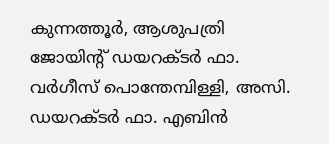കുന്നത്തൂർ, ആശുപത്രി ജോയിന്റ് ഡയറക്ടർ ഫാ. വർഗീസ് പൊന്തേമ്പിള്ളി, അസി. ഡയറക്ടർ ഫാ. എബിൻ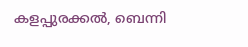കളപ്പുരക്കൽ, ബെന്നി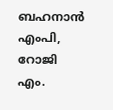ബഹനാൻ എംപി, റോജി എം.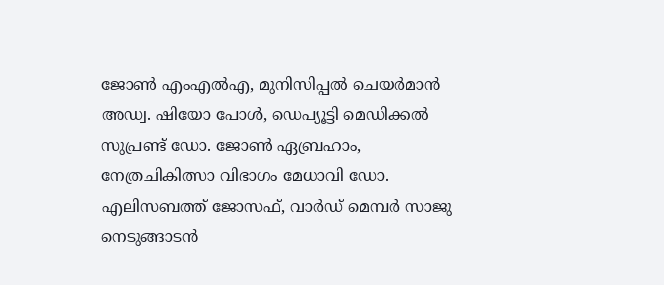ജോൺ എംഎൽഎ, മുനിസിപ്പൽ ചെയർമാൻ അഡ്വ. ഷിയോ പോൾ, ഡെപ്യൂട്ടി മെഡിക്കൽ സുപ്രണ്ട് ഡോ. ജോൺ ഏബ്രഹാം, നേത്രചികിത്സാ വിഭാഗം മേധാവി ഡോ. എലിസബത്ത് ജോസഫ്, വാർഡ് മെമ്പർ സാജു നെടുങ്ങാടൻ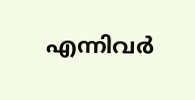എന്നിവർ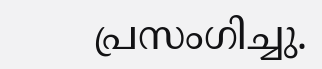പ്രസംഗിച്ചു.